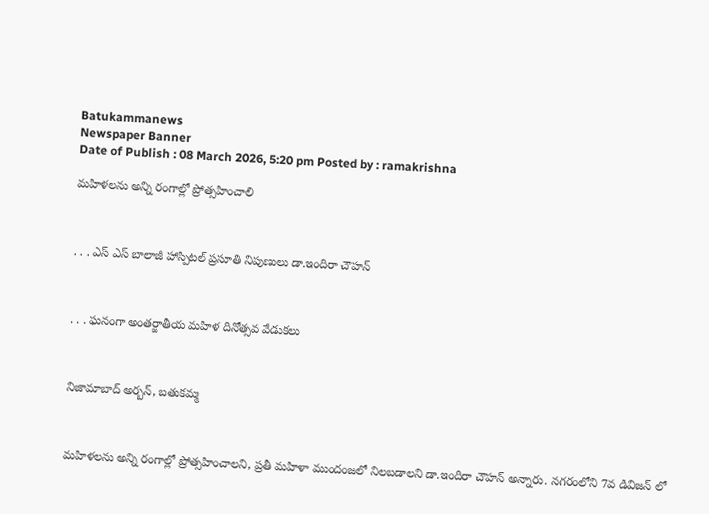Batukammanews
Newspaper Banner
Date of Publish : 08 March 2026, 5:20 pm Posted by : ramakrishna

మహిళలను అన్ని రంగాల్లో ప్రోత్సహించాలి



. . . ఎస్ ఎస్ బాలాజీ హాస్పిటల్ ప్రసూతి నిపుణులు డా.ఇందిరా చౌహన్



. . . ఘనంగా అంతర్జాతీయ మహిళ దినోత్సవ వేడుకలు



నిజామాబాద్ అర్బన్, బతుకమ్మ



మహిళలను అన్ని రంగాల్లో ప్రోత్సహించాలని, ప్రతీ మహిళా ముందంజలో నిలబడాలని డా.ఇందిరా చౌహన్ అన్నారు. నగరంలోని 7వ డివిజన్ లో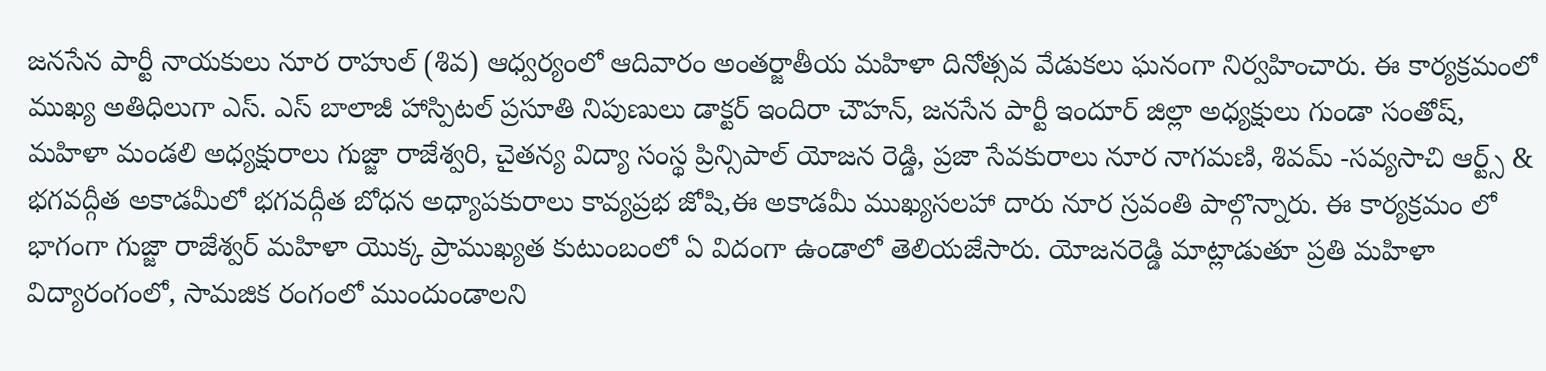జనసేన పార్టీ నాయకులు నూర రాహుల్ (శివ) ఆధ్వర్యంలో ఆదివారం అంతర్జాతీయ మహిళా దినోత్సవ వేడుకలు ఘనంగా నిర్వహించారు. ఈ కార్యక్రమంలో ముఖ్య అతిధిలుగా ఎస్. ఎస్ బాలాజీ హాస్పిటల్ ప్రసూతి నిపుణులు డాక్టర్ ఇందిరా చౌహన్, జనసేన పార్టీ ఇందూర్ జిల్లా అధ్యక్షులు గుండా సంతోష్, మహిళా మండలి అధ్యక్షురాలు గుజ్జా రాజేశ్వరి, చైతన్య విద్యా సంస్థ ప్రిన్సిపాల్ యోజన రెడ్డి, ప్రజా సేవకురాలు నూర నాగమణి, శివమ్ -సవ్యసాచి ఆర్ట్స్ & భగవద్గీత అకాడమీలో భగవద్గీత బోధన అధ్యాపకురాలు కావ్యప్రభ జోషి,ఈ అకాడమీ ముఖ్యసలహా దారు నూర స్రవంతి పాల్గొన్నారు. ఈ కార్యక్రమం లో భాగంగా గుజ్జా రాజేశ్వర్ మహిళా యొక్క ప్రాముఖ్యత కుటుంబంలో ఏ విదంగా ఉండాలో తెలియజేసారు. యోజనరెడ్డి మాట్లాడుతూ ప్రతి మహిళా విద్యారంగంలో, సామజిక రంగంలో ముందుండాలని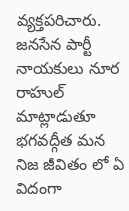వ్యక్తపరిచారు. జనసేన పార్టీ నాయకులు నూర రాహుల్ మాట్లాడుతూ భగవద్గీత మన నిజ జీవితం లో ఏ విదంగా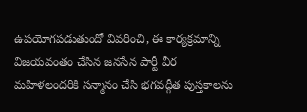ఉపయోగపడుతుందో వివరించి, ఈ కార్యక్రమాన్ని విజయవంతం చేసిన జనసేన పార్టీ వీర మహిళలందరికి సన్మానం చేసి భగవద్గీత పుస్తకాలను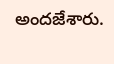అందజేశారు.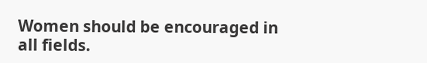Women should be encouraged in all fields.